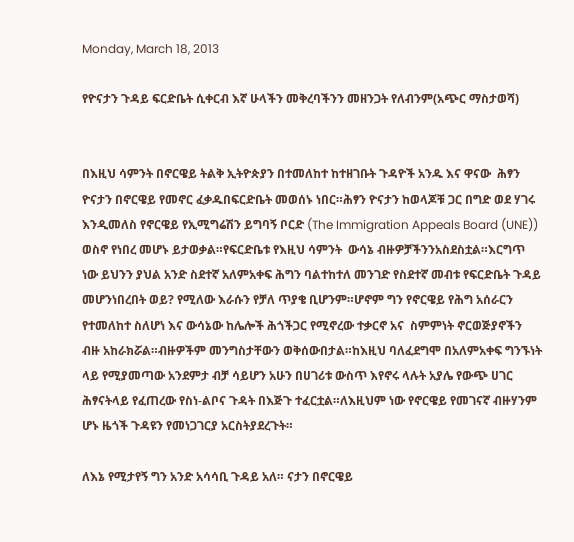Monday, March 18, 2013

የዮናታን ጉዳይ ፍርድቤት ሲቀርብ እኛ ሁላችን መቅረባችንን መዘንጋት የለብንም(አጭር ማስታወሻ)


በእዚህ ሳምንት በኖርዌይ ትልቅ ኢትዮጵያን በተመለከተ ከተዘገቡት ጉዳዮች አንዱ እና ዋናው  ሕፃን ዮናታን በኖርዌይ የመኖር ፈቃዱበፍርድቤት መወሰኑ ነበር።ሕፃን ዮናታን ከወላጆቹ ጋር በግድ ወደ ሃገሩ እንዲመለስ የኖርዌይ የኢሚግሬሽን ይግባኝ ቦርድ (The Immigration Appeals Board (UNE)) ወስኖ የነበረ መሆኑ ይታወቃል።የፍርድቤቱ የእዚህ ሳምንት  ውሳኔ ብዙዎቻችንንአስደስቷል።እርግጥ ነው ይህንን ያህል አንድ ስደተኛ አለምአቀፍ ሕግን ባልተከተለ መንገድ የስደተኛ መብቱ የፍርድቤት ጉዳይ መሆንነበረበት ወይ? የሚለው እራሱን የቻለ ጥያቄ ቢሆንም።ሆኖም ግን የኖርዌይ የሕግ አሰራርን የተመለከተ ስለሆነ እና ውሳኔው ከሌሎች ሕጎችጋር የሚኖረው ተቃርኖ አና  ስምምነት ኖርወጅያኖችን ብዙ አከራክሯል።ብዙዎችም መንግስታቸውን ወቅሰውበታል።ከእዚህ ባለፈደግሞ በአለምአቀፍ ግንኙነት ላይ የሚያመጣው አንደምታ ብቻ ሳይሆን አሁን በሀገሪቱ ውስጥ እየኖሩ ላሉት አያሌ የውጭ ሀገር ሕፃናትላይ የፈጠረው የስነ-ልቦና ጉዳት በእጅጉ ተፈርቷል።ለእዚህም ነው የኖርዌይ የመገናኛ ብዙሃንም ሆኑ ዜጎች ጉዳዩን የመነጋገርያ አርስትያደረጉት።

ለእኔ የሚታየኝ ግን አንድ አሳሳቢ ጉዳይ አለ። ናታን በኖርዌይ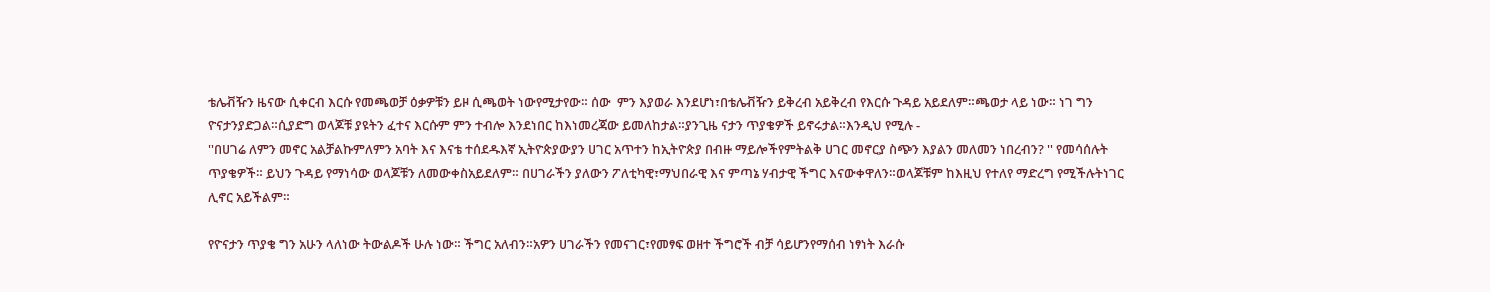ቴሌቭዥን ዜናው ሲቀርብ እርሱ የመጫወቻ ዕቃዎቹን ይዞ ሲጫወት ነውየሚታየው። ሰው  ምን እያወራ እንደሆነ፣በቴሌቭዥን ይቅረብ አይቅረብ የእርሱ ጉዳይ አይደለም።ጫወታ ላይ ነው። ነገ ግን ዮናታንያድጋል።ሲያድግ ወላጆቹ ያዩትን ፈተና እርሱም ምን ተብሎ እንደነበር ከእነመረጃው ይመለከታል።ያንጊዜ ናታን ጥያቄዎች ይኖሩታል።እንዲህ የሚሉ -
''በሀገሬ ለምን መኖር አልቻልኩምለምን አባት እና እናቴ ተሰደዱእኛ ኢትዮጵያውያን ሀገር አጥተን ከኢትዮጵያ በብዙ ማይሎችየምትልቅ ሀገር መኖርያ ስጭን እያልን መለመን ነበረብን? '' የመሳሰሉት ጥያቄዎች። ይህን ጉዳይ የማነሳው ወላጆቹን ለመውቀስአይደለም። በሀገራችን ያለውን ፖለቲካዊ፣ማህበራዊ እና ምጣኔ ሃብታዊ ችግር እናውቀዋለን።ወላጆቹም ከእዚህ የተለየ ማድረግ የሚችሉትነገር ሊኖር አይችልም።

የዮናታን ጥያቄ ግን አሁን ላለነው ትውልዶች ሁሉ ነው። ችግር አለብን።አዎን ሀገራችን የመናገር፣የመፃፍ ወዘተ ችግሮች ብቻ ሳይሆንየማሰብ ነፃነት እራሱ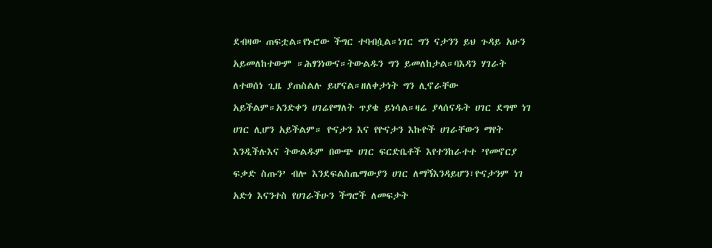ደብዛው ጠፍቷል።የኑሮው ችግር ተባብሷል።ነገር ግን ናታንን ይህ ጉዳይ አሁን አይመለከተውም ።ሕፃንነውና።ትውልዱን ግን ይመለከታል።ባእዳን ሃገራት ለተወሰነ ጊዜ ያጠስልሉ ይሆናል።ዘለቀታነት ግን ሊኖራቸው አይችልም።አንድቀን ሀገሬየማለት ጥያቄ ይነሳል።ዛሬ ያላሰናዱት ሀገር ደግሞ ነገ ሀገር ሊሆን አይችልም። ዮናታን እና የዮናታን እኩዮች ሀገራቸውን ማየት እንዲችሉእና ትውልዱም በውጭ ሀገር ፍርድቤቶች እየተንከራተተ ’የመኖርያ ፍቃድ ስጡን’ ብሎ እንደፍልስጤማውያን ሀገር ለማኝእንዳይሆን፣ዮናታንም ነገ አድጎ እናንተስ የሀገራችሁን ችግሮች ለመፍታት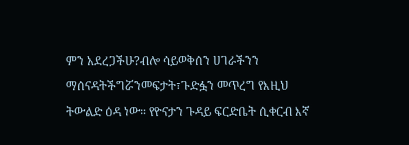ምን አደረጋችሁ?ብሎ ሳይወቅሰን ሀገራችንን ማሰናዳትችግሯንመፍታት፣ጉድፏን መጥረግ የእዚህ ትውልድ ዕዳ ነው። የዮናታን ጉዳይ ፍርድቤት ሲቀርብ እኛ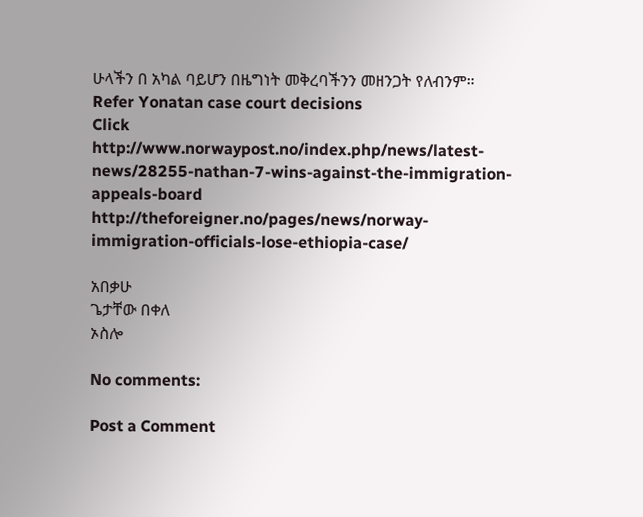ሁላችን በ አካል ባይሆን በዜግነት መቅረባችንን መዘንጋት የለብንም።
Refer Yonatan case court decisions
Click http://www.norwaypost.no/index.php/news/latest-news/28255-nathan-7-wins-against-the-immigration-appeals-board
http://theforeigner.no/pages/news/norway-immigration-officials-lose-ethiopia-case/

አበቃሁ
ጌታቸው በቀለ
ኦስሎ

No comments:

Post a Comment